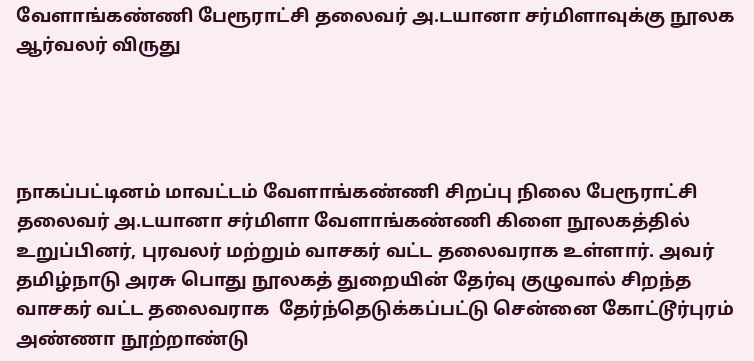வேளாங்கண்ணி பேரூராட்சி தலைவர் அ.டயானா சர்மிளாவுக்கு நூலக ஆர்வலர் விருது




நாகப்பட்டினம் மாவட்டம் வேளாங்கண்ணி சிறப்பு நிலை பேரூராட்சி தலைவர் அ.டயானா சர்மிளா வேளாங்கண்ணி கிளை நூலகத்தில் உறுப்பினர், புரவலர் மற்றும் வாசகர் வட்ட தலைவராக உள்ளார். அவர் தமிழ்நாடு அரசு பொது நூலகத் துறையின் தேர்வு குழுவால் சிறந்த வாசகர் வட்ட தலைவராக  தேர்ந்தெடுக்கப்பட்டு சென்னை கோட்டூர்புரம் அண்ணா நூற்றாண்டு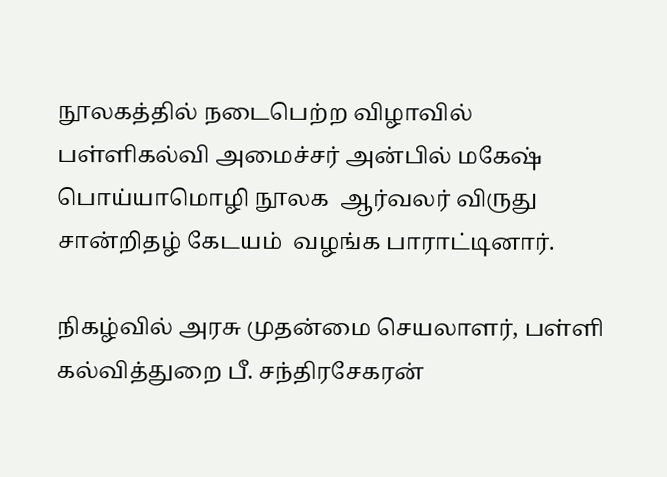நூலகத்தில் நடைபெற்ற விழாவில் பள்ளிகல்வி அமைச்சர் அன்பில் மகேஷ் பொய்யாமொழி நூலக  ஆர்வலர் விருது  சான்றிதழ் கேடயம்  வழங்க பாராட்டினார்.

நிகழ்வில் அரசு முதன்மை செயலாளர், பள்ளி கல்வித்துறை பீ. சந்திரசேகரன்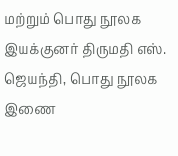மற்றும் பொது நூலக இயக்குனர் திருமதி எஸ். ஜெயந்தி, பொது நூலக இணை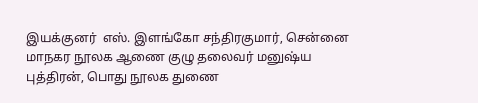இயக்குனர்  எஸ். இளங்கோ சந்திரகுமார், சென்னை மாநகர நூலக ஆணை குழு தலைவர் மனுஷ்ய புத்திரன், பொது நூலக துணை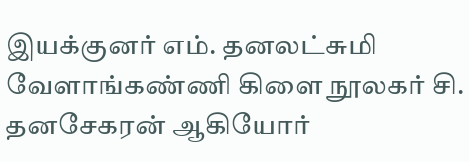இயக்குனர் எம். தனலட்சுமி வேளாங்கண்ணி கிளை நூலகர் சி. தனசேகரன் ஆகியோர்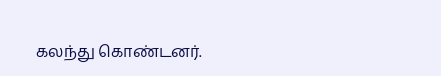கலந்து கொண்டனர்.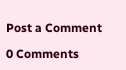Post a Comment

0 Comments